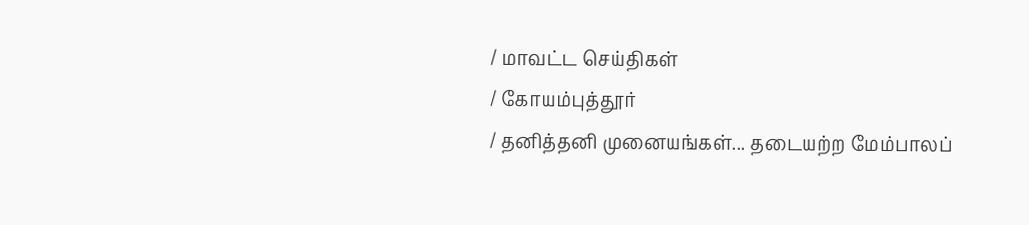/ மாவட்ட செய்திகள்
/ கோயம்புத்தூர்
/ தனித்தனி முனையங்கள்... தடையற்ற மேம்பாலப்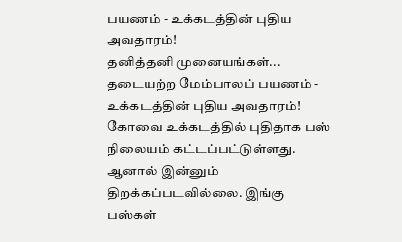பயணம் - உக்கடத்தின் புதிய அவதாரம்!
தனித்தனி முனையங்கள்... தடையற்ற மேம்பாலப் பயணம் - உக்கடத்தின் புதிய அவதாரம்!
கோவை உக்கடத்தில் புதிதாக பஸ் நிலையம் கட்டப்பட்டுள்ளது. ஆனால் இன்னும் திறக்கப்படவில்லை. இங்கு பஸ்கள்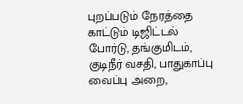புறப்படும் நேரத்தை காட்டும் டிஜிட்டல் போர்டு, தங்குமிடம், குடிநீர் வசதி, பாதுகாப்பு வைப்பு அறை,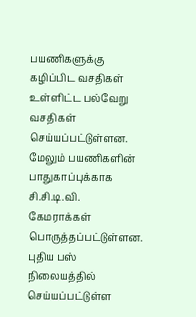பயணிகளுக்கு கழிப்பிட வசதிகள் உள்ளிட்ட பல்வேறு வசதிகள் செய்யப்பட்டுள்ளன. மேலும் பயணிகளின் பாதுகாப்புக்காக சி.சி.டி.வி. கேமராக்கள் பொருத்தப்பட்டுள்ளன. புதிய பஸ் நிலையத்தில் செய்யப்பட்டுள்ள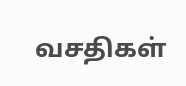வசதிகள்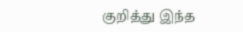குறித்து இந்த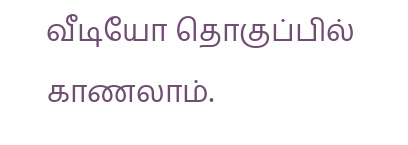வீடியோ தொகுப்பில் காணலாம்.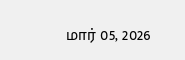மார் 05, 2026